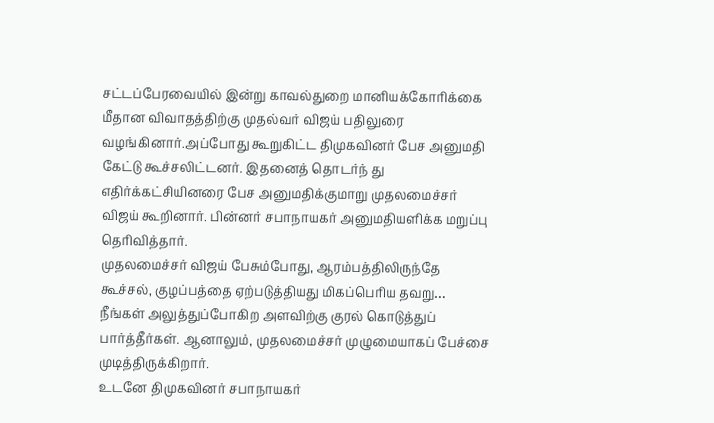சட்டப்பேரவையில் இன்று காவல்துறை மானியக்கோரிக்கை மீதான விவாதத்திற்கு முதல்வர் விஜய் பதிலுரை வழங்கினார்.அப்போது கூறுகிட்ட திமுகவினர் பேச அனுமதி கேட்டு கூச்சலிட்டனர். இதனைத் தொடர்ந் து எதிர்க்கட்சியினரை பேச அனுமதிக்குமாறு முதலமைச்சர் விஜய் கூறினார். பின்னர் சபாநாயகர் அனுமதியளிக்க மறுப்பு தெரிவித்தார்.
முதலமைச்சர் விஜய் பேசும்போது, ஆரம்பத்திலிருந்தே கூச்சல், குழப்பத்தை ஏற்படுத்தியது மிகப்பெரிய தவறு… நீங்கள் அலுத்துப்போகிற அளவிற்கு குரல் கொடுத்துப் பார்த்தீர்கள். ஆனாலும், முதலமைச்சர் முழுமையாகப் பேச்சை முடித்திருக்கிறார்.
உடனே திமுகவினர் சபாநாயகர்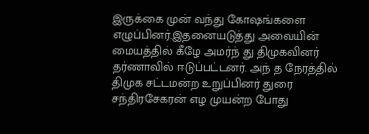இருக்கை முன் வந்து கோஷங்களை எழுப்பினர்.இதனையடுத்து அவையின் மையத்தில் கீழே அமர்ந் து திமுகவினர் தர்ணாவில் ஈடுப்பட்டனர். அந் த நேரத்தில் திமுக சட்டமன்ற உறுப்பினர் துரை சந்திரசேகரன் எழ முயன்ற போது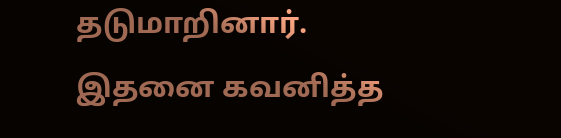தடுமாறினார். இதனை கவனித்த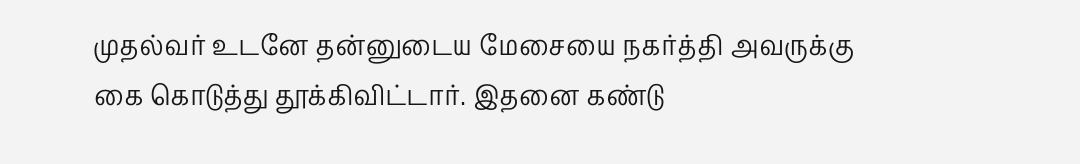முதல்வர் உடனே தன்னுடைய மேசையை நகர்த்தி அவருக்கு கை கொடுத்து தூக்கிவிட்டார். இதனை கண்டு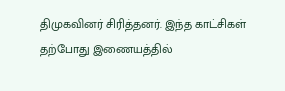திமுகவினர் சிரித்தனர். இந்த காட்சிகள் தற்போது இணையத்தில்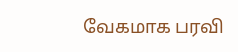வேகமாக பரவி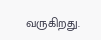வருகிறது.